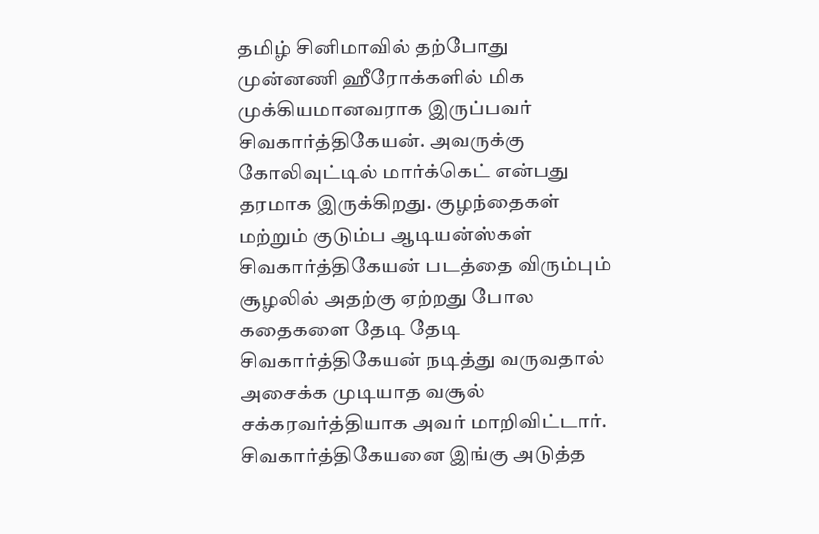தமிழ் சினிமாவில் தற்போது முன்னணி ஹீரோக்களில் மிக முக்கியமானவராக இருப்பவர் சிவகார்த்திகேயன். அவருக்கு கோலிவுட்டில் மார்க்கெட் என்பது தரமாக இருக்கிறது. குழந்தைகள் மற்றும் குடும்ப ஆடியன்ஸ்கள் சிவகார்த்திகேயன் படத்தை விரும்பும் சூழலில் அதற்கு ஏற்றது போல கதைகளை தேடி தேடி சிவகார்த்திகேயன் நடித்து வருவதால் அசைக்க முடியாத வசூல் சக்கரவர்த்தியாக அவர் மாறிவிட்டார்.
சிவகார்த்திகேயனை இங்கு அடுத்த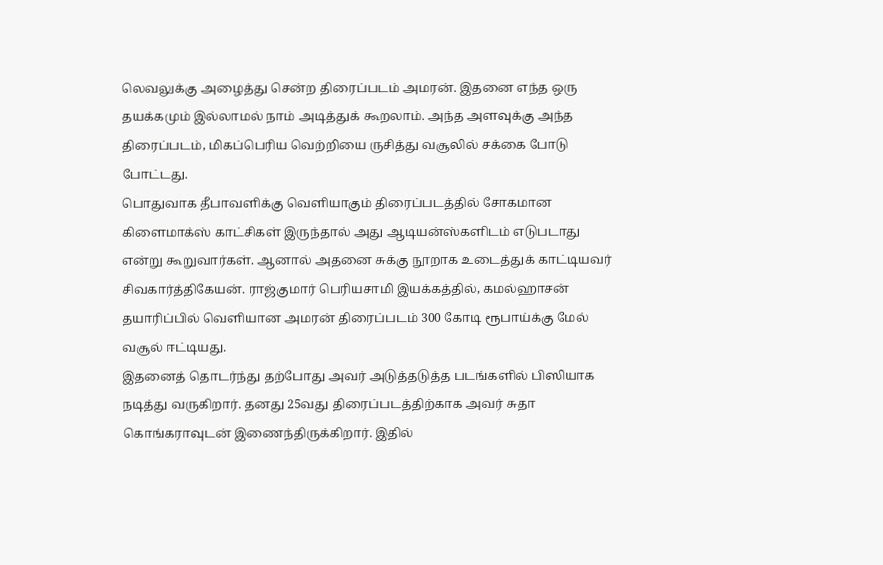லெவலுக்கு அழைத்து சென்ற திரைப்படம் அமரன். இதனை எந்த ஒரு தயக்கமும் இல்லாமல் நாம் அடித்துக் கூறலாம். அந்த அளவுக்கு அந்த திரைப்படம், மிகப்பெரிய வெற்றியை ருசித்து வசூலில் சக்கை போடு போட்டது.
பொதுவாக தீபாவளிக்கு வெளியாகும் திரைப்படத்தில் சோகமான கிளைமாக்ஸ் காட்சிகள் இருந்தால் அது ஆடியன்ஸ்களிடம் எடுபடாது என்று கூறுவார்கள். ஆனால் அதனை சுக்கு நூறாக உடைத்துக் காட்டியவர் சிவகார்த்திகேயன். ராஜ்குமார் பெரியசாமி இயக்கத்தில், கமல்ஹாசன் தயாரிப்பில் வெளியான அமரன் திரைப்படம் 300 கோடி ரூபாய்க்கு மேல் வசூல் ஈட்டியது.
இதனைத் தொடர்ந்து தற்போது அவர் அடுத்தடுத்த படங்களில் பிஸியாக நடித்து வருகிறார். தனது 25வது திரைப்படத்திற்காக அவர் சுதா கொங்கராவுடன் இணைந்திருக்கிறார். இதில்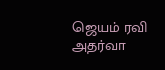ஜெயம் ரவி அதர்வா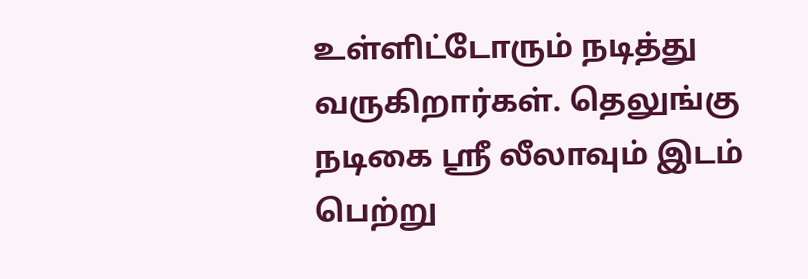உள்ளிட்டோரும் நடித்து வருகிறார்கள். தெலுங்கு நடிகை ஸ்ரீ லீலாவும் இடம் பெற்று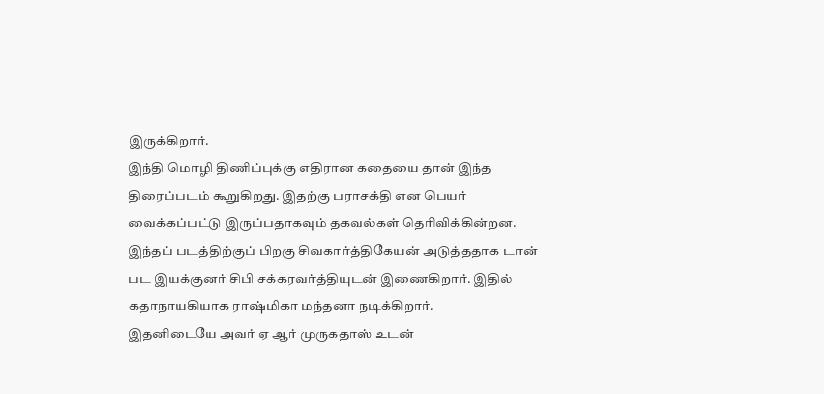இருக்கிறார்.
இந்தி மொழி திணிப்புக்கு எதிரான கதையை தான் இந்த திரைப்படம் கூறுகிறது. இதற்கு பராசக்தி என பெயர் வைக்கப்பட்டு இருப்பதாகவும் தகவல்கள் தெரிவிக்கின்றன. இந்தப் படத்திற்குப் பிறகு சிவகார்த்திகேயன் அடுத்ததாக டான் பட இயக்குனர் சிபி சக்கரவர்த்தியுடன் இணைகிறார். இதில் கதாநாயகியாக ராஷ்மிகா மந்தனா நடிக்கிறார்.
இதனிடையே அவர் ஏ ஆர் முருகதாஸ் உடன்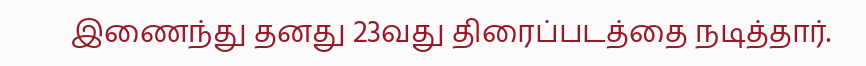இணைந்து தனது 23வது திரைப்படத்தை நடித்தார்.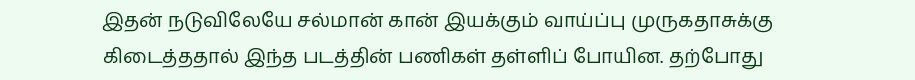இதன் நடுவிலேயே சல்மான் கான் இயக்கும் வாய்ப்பு முருகதாசுக்கு கிடைத்ததால் இந்த படத்தின் பணிகள் தள்ளிப் போயின. தற்போது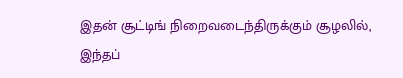இதன் சூட்டிங் நிறைவடைந்திருக்கும் சூழலில், இந்தப்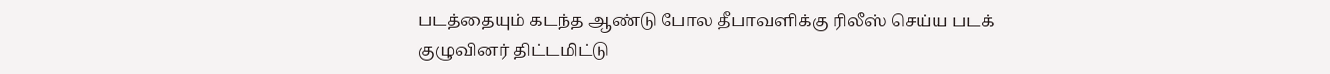படத்தையும் கடந்த ஆண்டு போல தீபாவளிக்கு ரிலீஸ் செய்ய படக் குழுவினர் திட்டமிட்டு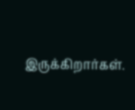இருக்கிறார்கள்.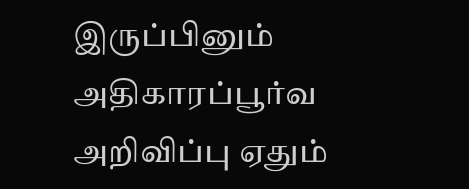இருப்பினும் அதிகாரப்பூர்வ அறிவிப்பு ஏதும்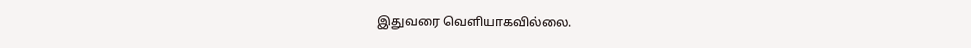இதுவரை வெளியாகவில்லை.